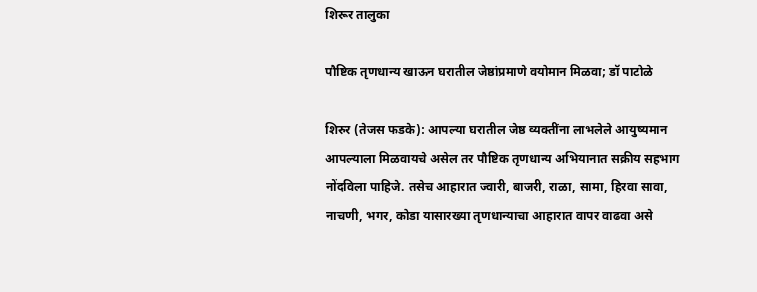शिरूर तालुका

पौष्टिक तृणधान्य खाऊन घरातील जेष्ठांप्रमाणे वयोमान मिळवा; डॉ पाटोळे

शिरुर (तेजस फडके): आपल्या घरातील जेष्ठ व्यक्तींना लाभलेले आयुष्यमान आपल्याला मिळवायचे असेल तर पौष्टिक तृणधान्य अभियानात सक्रीय सहभाग नोंदविला पाहिजे. तसेच आहारात ज्वारी, बाजरी, राळा, सामा, हिरवा सावा, नाचणी, भगर, कोडा यासारख्या तृणधान्याचा आहारात वापर वाढवा असे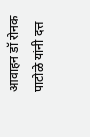आवाहन डॉ रोनक पाटोळे यांनी दत्त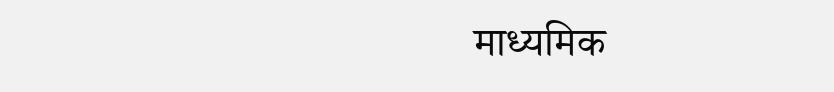माध्यमिक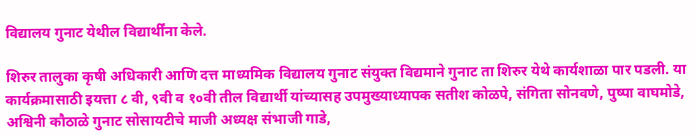विद्यालय गुनाट येथील विद्यार्थींना केले.

शिरुर तालुका कृषी अधिकारी आणि दत्त माध्यमिक विद्यालय गुनाट संयुक्त विद्यमाने गुनाट ता शिरुर येथे कार्यशाळा पार पडली. या कार्यक्रमासाठी इयत्ता ८ वी, ९वी व १०वी तील विद्यार्थी यांच्यासह उपमुख्याध्यापक सतीश कोळपे, संगिता सोनवणे, पुष्पा वाघमोडे, अश्विनी कौठाळे गुनाट सोसायटीचे माजी अध्यक्ष संभाजी गाडे,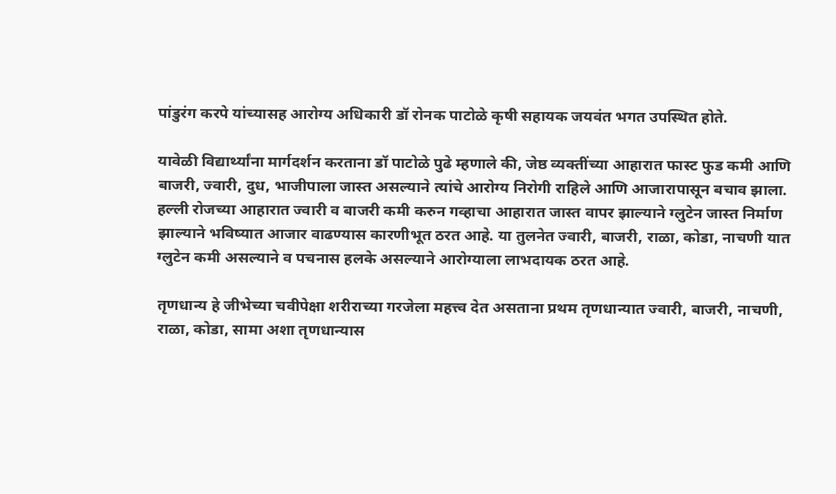पांडुरंग करपे यांच्यासह आरोग्य अधिकारी डॉ रोनक पाटोळे कृषी सहायक जयवंत भगत उपस्थित होते.

यावेळी विद्यार्थ्यांना मार्गदर्शन करताना डॉ पाटोळे पुढे म्हणाले की, जेष्ठ व्यक्तींच्या आहारात फास्ट फुड कमी आणि बाजरी, ज्वारी, दुध, भाजीपाला जास्त असल्याने त्यांचे आरोग्य निरोगी राहिले आणि आजारापासून बचाव झाला. हल्ली रोजच्या आहारात ज्वारी व बाजरी कमी करुन गव्हाचा आहारात जास्त वापर झाल्याने ग्लुटेन जास्त निर्माण झाल्याने भविष्यात आजार वाढण्यास कारणीभूत ठरत आहे. या तुलनेत ज्वारी, बाजरी, राळा, कोडा, नाचणी यात ग्लुटेन कमी असल्याने व पचनास हलके असल्याने आरोग्याला लाभदायक ठरत आहे.

तृणधान्य हे जीभेच्या चवीपेक्षा शरीराच्या गरजेला महत्त्व देत असताना प्रथम तृणधान्यात ज्वारी, बाजरी, नाचणी, राळा, कोडा, सामा अशा तृणधान्यास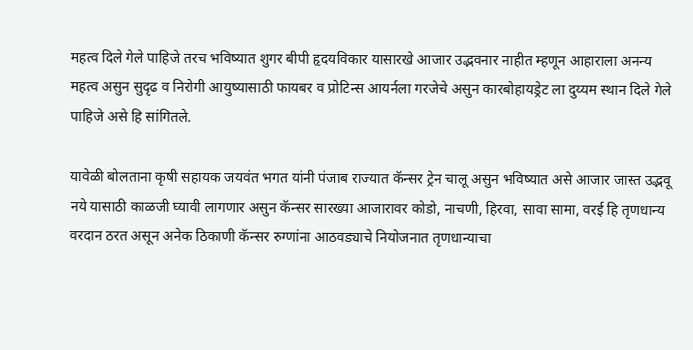महत्व दिले गेले पाहिजे तरच भविष्यात शुगर बीपी हृदयविकार यासारखे आजार उद्भवनार नाहीत म्हणून आहाराला अनन्य महत्व असुन सुदृढ व निरोगी आयुष्यासाठी फायबर व प्रोटिन्स आयर्नला गरजेचे असुन कारबोहायड्रेट ला दुय्यम स्थान दिले गेले पाहिजे असे हि सांगितले.

यावेळी बोलताना कृषी सहायक जयवंत भगत यांनी पंजाब राज्यात कॅन्सर ट्रेन चालू असुन भविष्यात असे आजार जास्त उद्भवू नये यासाठी काळजी घ्यावी लागणार असुन कॅन्सर सारख्या आजारावर कोडो, नाचणी, हिरवा, सावा सामा, वरई हि तृणधान्य वरदान ठरत असून अनेक ठिकाणी कॅन्सर रुग्णांना आठवड्याचे नियोजनात तृणधान्याचा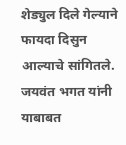शेड्युल दिले गेल्याने फायदा दिसुन आल्याचे सांगितले. जयवंत भगत यांनी याबाबत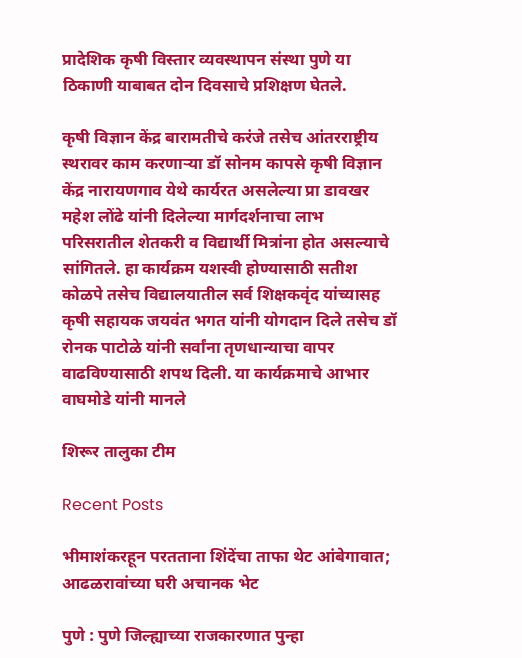प्रादेशिक कृषी विस्तार व्यवस्थापन संस्था पुणे या ठिकाणी याबाबत दोन दिवसाचे प्रशिक्षण घेतले.

कृषी विज्ञान केंद्र बारामतीचे करंजे तसेच आंतरराष्ट्रीय स्थरावर काम करणाऱ्या डॉ सोनम कापसे कृषी विज्ञान केंद्र नारायणगाव येथे कार्यरत असलेल्या प्रा डावखर महेश लोंढे यांनी दिलेल्या मार्गदर्शनाचा लाभ परिसरातील शेतकरी व विद्यार्थी मित्रांना होत असल्याचे सांगितले. हा कार्यक्रम यशस्वी होण्यासाठी सतीश कोळपे तसेच विद्यालयातील सर्व शिक्षकवृंद यांच्यासह कृषी सहायक जयवंत भगत यांनी योगदान दिले तसेच डॉ रोनक पाटोळे यांनी सर्वांना तृणधान्याचा वापर वाढविण्यासाठी शपथ दिली. या कार्यक्रमाचे आभार वाघमोडे यांनी मानले

शिरूर तालुका टीम

Recent Posts

भीमाशंकरहून परतताना शिंदेंचा ताफा थेट आंबेगावात; आढळरावांच्या घरी अचानक भेट

पुणे : पुणे जिल्ह्याच्या राजकारणात पुन्हा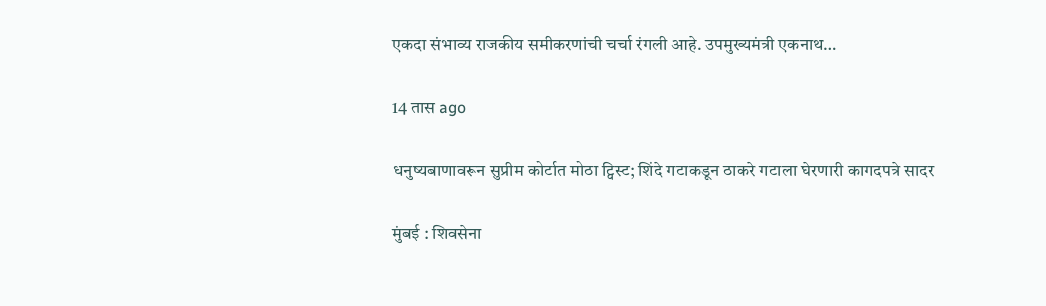एकदा संभाव्य राजकीय समीकरणांची चर्चा रंगली आहे. उपमुख्यमंत्री एकनाथ…

14 तास ago

धनुष्यबाणावरून सुप्रीम कोर्टात मोठा ट्विस्ट; शिंदे गटाकडून ठाकरे गटाला घेरणारी कागदपत्रे सादर

मुंबई : शिवसेना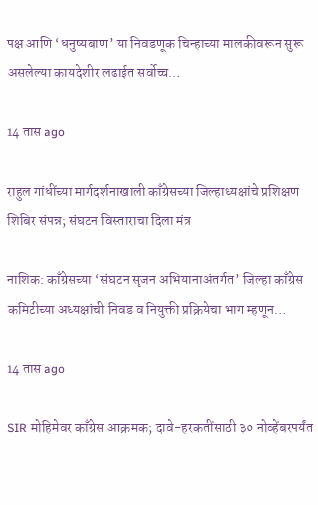पक्ष आणि ‘धनुष्यबाण’ या निवडणूक चिन्हाच्या मालकीवरून सुरू असलेल्या कायदेशीर लढाईत सर्वोच्च…

14 तास ago

राहुल गांधींच्या मार्गदर्शनाखाली काँग्रेसच्या जिल्हाध्यक्षांचे प्रशिक्षण शिबिर संपन्न; संघटन विस्ताराचा दिला मंत्र

नाशिक: काँग्रेसच्या ‘संघटन सृजन अभियानाअंतर्गत’ जिल्हा काँग्रेस कमिटीच्या अध्यक्षांची निवड व नियुक्ती प्रक्रियेचा भाग म्हणून…

14 तास ago

SIR मोहिमेवर काँग्रेस आक्रमक; दावे-हरकतींसाठी ३० नोव्हेंबरपर्यंत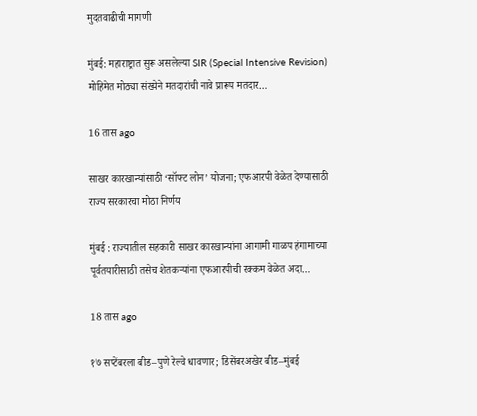मुदतवाढीची मागणी

मुंबई: महाराष्ट्रात सुरू असलेल्या SIR (Special Intensive Revision) मोहिमेत मोठ्या संख्येने मतदारांची नावे प्रारूप मतदार…

16 तास ago

साखर कारखान्यांसाठी ‘सॉफ्ट लोन’ योजना; एफआरपी वेळेत देण्यासाठी राज्य सरकारचा मोठा निर्णय

मुंबई : राज्यातील सहकारी साखर कारखान्यांना आगामी गाळप हंगामाच्या पूर्वतयारीसाठी तसेच शेतकऱ्यांना एफआरपीची रक्कम वेळेत अदा…

18 तास ago

१७ सप्टेंबरला बीड–पुणे रेल्वे धावणार; डिसेंबरअखेर बीड–मुंबई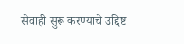सेवाही सुरू करण्याचे उद्दिष्ट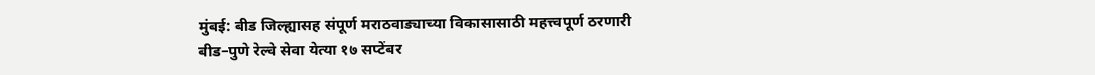मुंबई: बीड जिल्ह्यासह संपूर्ण मराठवाड्याच्या विकासासाठी महत्त्वपूर्ण ठरणारी बीड–पुणे रेल्वे सेवा येत्या १७ सप्टेंबर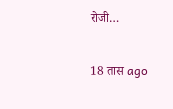रोजी…

18 तास ago